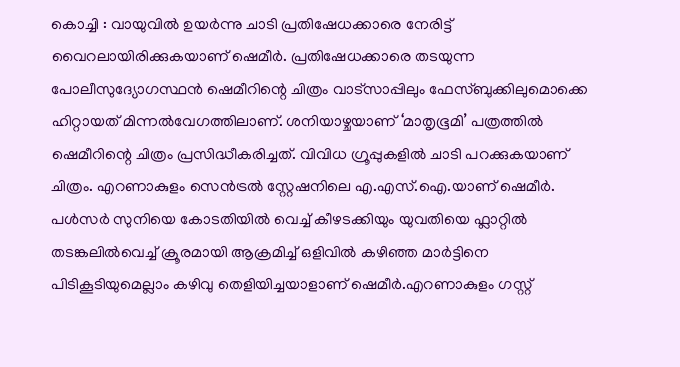കൊച്ചി : വായുവിൽ ഉയർന്നു ചാടി പ്രതിഷേധക്കാരെ നേരിട്ട് വൈറലായിരിക്കുകയാണ് ഷെമീർ. പ്രതിഷേധക്കാരെ തടയുന്ന പോലീസുദ്യോഗസ്ഥൻ ഷെമീറിന്റെ ചിത്രം വാട്സാപ്പിലും ഫേസ്ബുക്കിലുമൊക്കെ ഹിറ്റായത് മിന്നൽവേഗത്തിലാണ്. ശനിയാഴ്ചയാണ് ‘മാതൃഭൂമി’ പത്രത്തിൽ ഷെമീറിന്റെ ചിത്രം പ്രസിദ്ധീകരിച്ചത്. വിവിധ ഗ്രൂപ്പുകളിൽ ചാടി പറക്കുകയാണ് ചിത്രം. എറണാകുളം സെൻട്രൽ സ്റ്റേഷനിലെ എ.എസ്.ഐ.യാണ് ഷെമീർ. പൾസർ സുനിയെ കോടതിയിൽ വെച്ച് കീഴടക്കിയും യുവതിയെ ഫ്ലാറ്റിൽ തടങ്കലിൽവെച്ച് ക്രൂരമായി ആക്രമിച്ച് ഒളിവിൽ കഴിഞ്ഞ മാർട്ടിനെ പിടികൂടിയുമെല്ലാം കഴിവു തെളിയിച്ചയാളാണ് ഷെമീർ.എറണാകുളം ഗസ്റ്റ്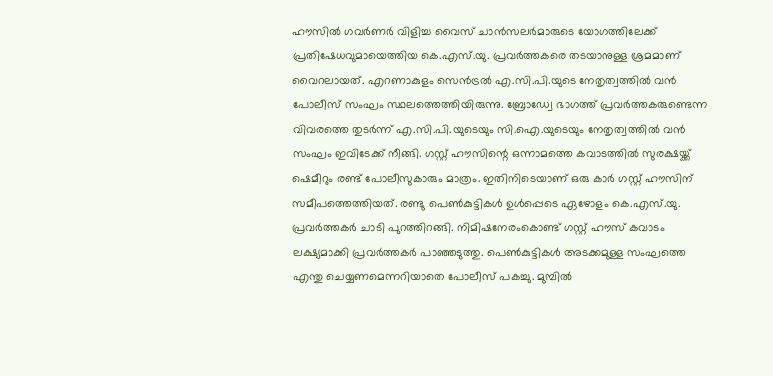ഹൗസിൽ ഗവർണർ വിളിച്ച വൈസ് ചാൻസലർമാരുടെ യോഗത്തിലേക്ക് പ്രതിഷേധവുമായെത്തിയ കെ.എസ്.യു. പ്രവർത്തകരെ തടയാനുള്ള ശ്രമമാണ് വൈറലായത്. എറണാകുളം സെൻട്രൽ എ.സി.പി.യുടെ നേതൃത്വത്തിൽ വൻ പോലീസ് സംഘം സ്ഥലത്തെത്തിയിരുന്നു. ബ്രോഡ്വേ ഭാഗത്ത് പ്രവർത്തകരുണ്ടെന്ന വിവരത്തെ തുടർന്ന് എ.സി.പി.യുടെയും സി.ഐ.യുടെയും നേതൃത്വത്തിൽ വൻ സംഘം ഇവിടേക്ക് നീങ്ങി. ഗസ്റ്റ് ഹൗസിന്റെ ഒന്നാമത്തെ കവാടത്തിൽ സുരക്ഷയ്ക്ക് ഷെമീറും രണ്ട് പോലീസുകാരും മാത്രം. ഇതിനിടെയാണ് ഒരു കാർ ഗസ്റ്റ് ഹൗസിന് സമീപത്തെത്തിയത്. രണ്ടു പെൺകുട്ടികൾ ഉൾപ്പെടെ ഏഴോളം കെ.എസ്.യു. പ്രവർത്തകർ ചാടി പുറത്തിറങ്ങി. നിമിഷനേരംകൊണ്ട് ഗസ്റ്റ് ഹൗസ് കവാടം ലക്ഷ്യമാക്കി പ്രവർത്തകർ പാഞ്ഞടുത്തു. പെൺകുട്ടികൾ അടക്കമുള്ള സംഘത്തെ എന്തു ചെയ്യണമെന്നറിയാതെ പോലീസ് പകച്ചു. മുമ്പിൽ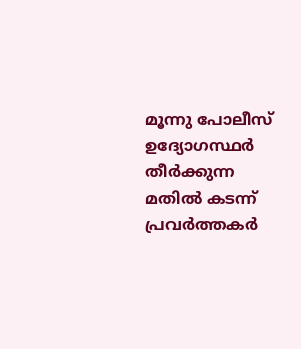മൂന്നു പോലീസ് ഉദ്യോഗസ്ഥർ തീർക്കുന്ന മതിൽ കടന്ന് പ്രവർത്തകർ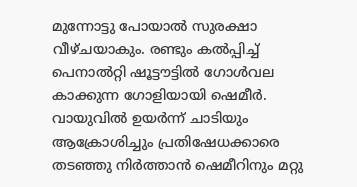മുന്നോട്ടു പോയാൽ സുരക്ഷാ വീഴ്ചയാകും. രണ്ടും കൽപ്പിച്ച് പെനാൽറ്റി ഷൂട്ടൗട്ടിൽ ഗോൾവല കാക്കുന്ന ഗോളിയായി ഷെമീർ. വായുവിൽ ഉയർന്ന് ചാടിയും ആക്രോശിച്ചും പ്രതിഷേധക്കാരെ തടഞ്ഞു നിർത്താൻ ഷെമീറിനും മറ്റു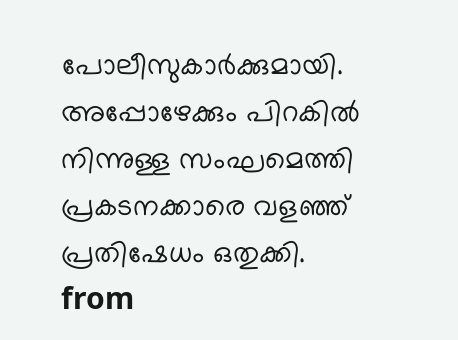പോലീസുകാർക്കുമായി. അപ്പോഴേക്കും പിറകിൽ നിന്നുള്ള സംഘമെത്തി പ്രകടനക്കാരെ വളഞ്ഞ് പ്രതിഷേധം ഒതുക്കി.
from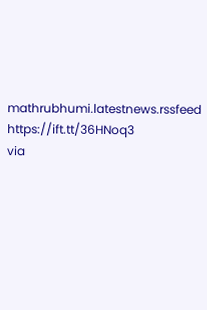mathrubhumi.latestnews.rssfeed https://ift.tt/36HNoq3
via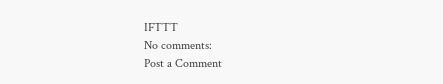IFTTT
No comments:
Post a Comment